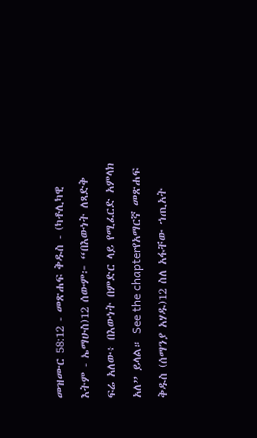መዝሙር 58:12 - መጽሐፍ ቅዱስ - (ካቶሊካዊ እትም - ኤማሁስ)12 ሰውም፦ “በእውነት ለጻድቅ ፍሬ አለው፥ በእውነት በምድር ላይ የሚፈርድ አምላክ አለ” ይላል። See the chapterየአማርኛ መጽሐፍ ቅዱስ (ሰማንያ አሃዱ)12 ስለ አፋቸው ኀጢአት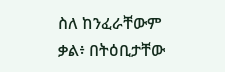ስለ ከንፈራቸውም ቃል፥ በትዕቢታቸው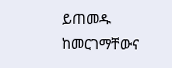ይጠመዱ ከመርገማቸውና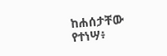ከሐሰታቸው የተነሣ፥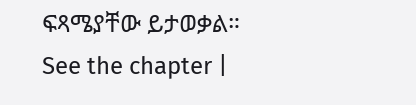ፍጻሜያቸው ይታወቃል። See the chapter |